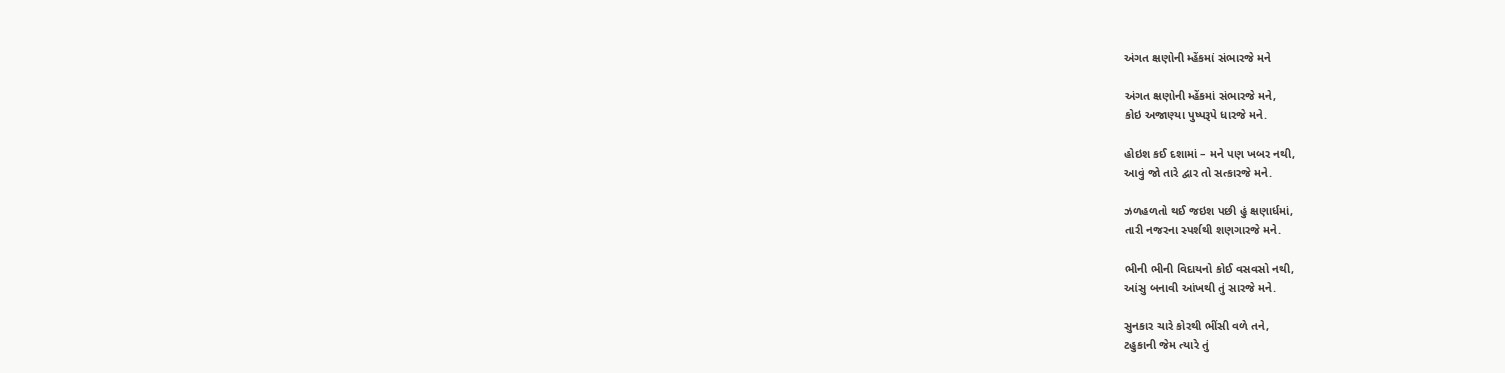અંગત ક્ષણોની મ્હેંકમાં સંભારજે મને

અંગત ક્ષણોની મ્હેંકમાં સંભારજે મને,
કોઇ અજાણ્યા પુષ્પરૂપે ધારજે મને.

હોઇશ કઈ દશામાં – મને પણ ખબર નથી,
આવું જો તારે દ્વાર તો સત્કારજે મને.

ઝળહળતો થઈ જઇશ પછી હું ક્ષણાર્ધમાં,
તારી નજરના સ્પર્શથી શણગારજે મને.

ભીની ભીની વિદાયનો કોઈ વસવસો નથી,
આંસુ બનાવી આંખથી તું સારજે મને.

સુનકાર ચારે કોરથી ભીંસી વળે તને,
ટહુકાની જેમ ત્યારે તું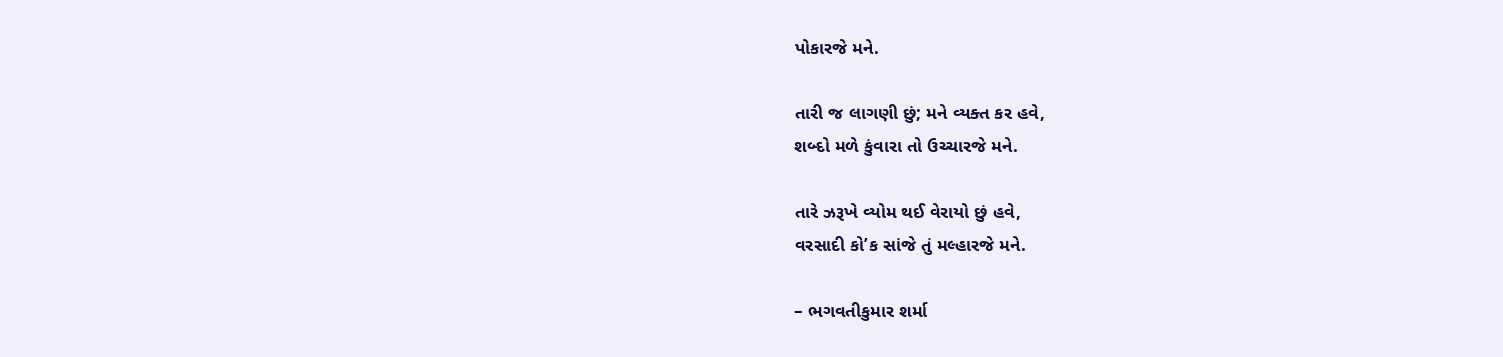પોકારજે મને.

તારી જ લાગણી છું; મને વ્યક્ત કર હવે,
શબ્દો મળે કુંવારા તો ઉચ્ચારજે મને.

તારે ઝરૂખે વ્યોમ થઈ વેરાયો છું હવે,
વરસાદી કો’ક સાંજે તું મલ્હારજે મને.

– ભગવતીકુમાર શર્મા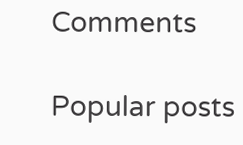Comments

Popular posts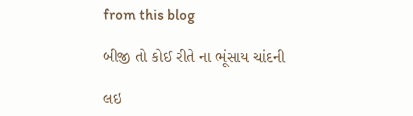from this blog

બીજી તો કોઈ રીતે ના ભૂંસાય ચાંદની

લઇ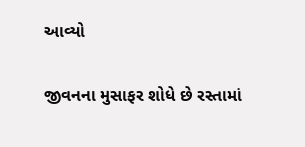આવ્યો

જીવનના મુસાફર શોધે છે રસ્તામાં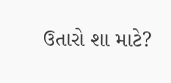ઉતારો શા માટે?